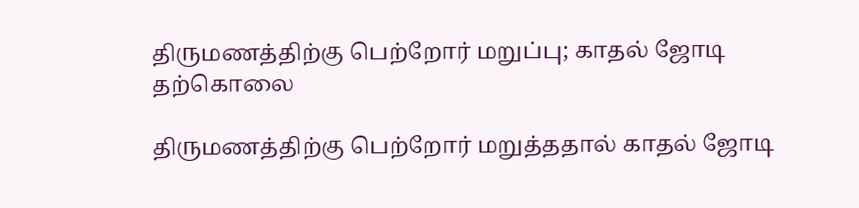திருமணத்திற்கு பெற்றோர் மறுப்பு; காதல் ஜோடி தற்கொலை

திருமணத்திற்கு பெற்றோர் மறுத்ததால் காதல் ஜோடி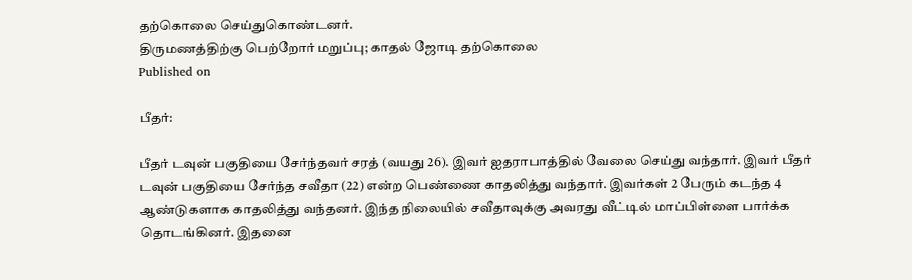தற்கொலை செய்துகொண்டனர்.
திருமணத்திற்கு பெற்றோர் மறுப்பு; காதல் ஜோடி தற்கொலை
Published on

பீதர்:

பீதர் டவுன் பகுதியை சேர்ந்தவர் சரத் (வயது 26). இவர் ஐதராபாத்தில் வேலை செய்து வந்தார். இவர் பீதர் டவுன் பகுதியை சேர்ந்த சவீதா (22) என்ற பெண்ணை காதலித்து வந்தார். இவர்கள் 2 பேரும் கடந்த 4 ஆண்டுகளாக காதலித்து வந்தனர். இந்த நிலையில் சவீதாவுக்கு அவரது வீட்டில் மாப்பிள்ளை பார்க்க தொடங்கினர். இதனை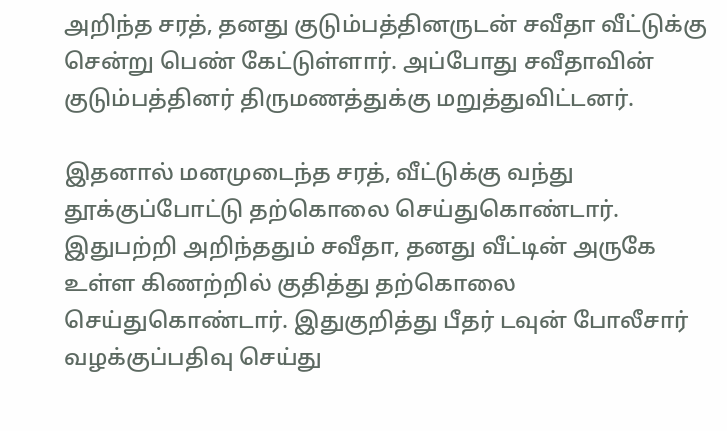அறிந்த சரத், தனது குடும்பத்தினருடன் சவீதா வீட்டுக்கு சென்று பெண் கேட்டுள்ளார். அப்போது சவீதாவின் குடும்பத்தினர் திருமணத்துக்கு மறுத்துவிட்டனர்.

இதனால் மனமுடைந்த சரத், வீட்டுக்கு வந்து தூக்குப்போட்டு தற்கொலை செய்துகொண்டார். இதுபற்றி அறிந்ததும் சவீதா, தனது வீட்டின் அருகே உள்ள கிணற்றில் குதித்து தற்கொலை செய்துகொண்டார். இதுகுறித்து பீதர் டவுன் போலீசார் வழக்குப்பதிவு செய்து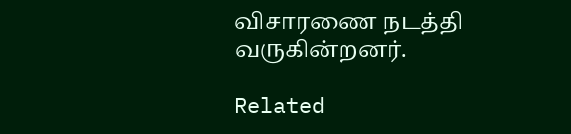விசாரணை நடத்தி வருகின்றனர்.

Related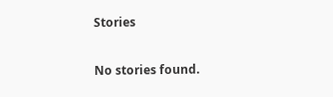Stories

No stories found.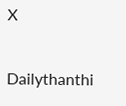X

Dailythanthi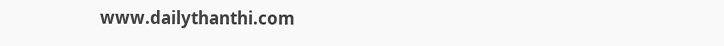www.dailythanthi.com